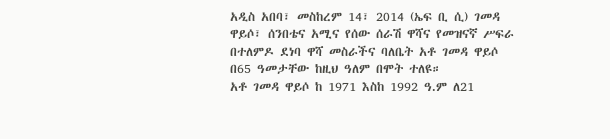አዲስ አበባ፣ መስከረም 14፣ 2014 (ኤፍ ቢ ሲ) ገመዳ ዋይሶ፣ ሰንበቴና አሚና የሰው ሰራሽ ዋሻና የመዝናኛ ሥፍራ በተለምዶ ደነባ ዋሻ መስራችና ባለቤት አቶ ገመዳ ዋይሶ በ65 ዓመታቸው ከዚህ ዓለም በሞት ተለዩ።
አቶ ገመዳ ዋይሶ ከ 1971 እስከ 1992 ዓ.ም ለ21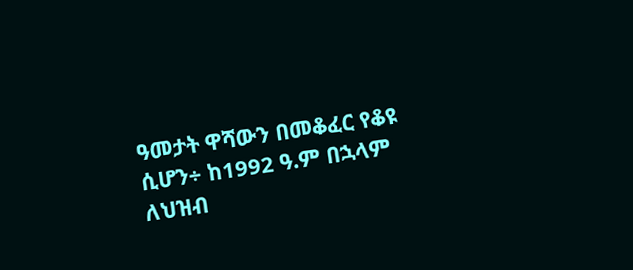ዓመታት ዋሻውን በመቆፈር የቆዩ ሲሆን÷ ከ1992 ዓ.ም በኋላም ለህዝብ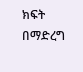ክፍት በማድረግ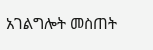አገልግሎት መስጠት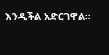እንዲችል አድርገዋል።